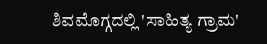ಶಿವಮೊಗ್ಗದಲ್ಲಿ 'ಸಾಹಿತ್ಯ ಗ್ರಾಮ'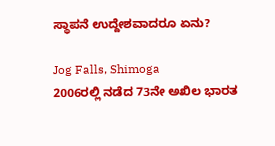ಸ್ಥಾಪನೆ ಉದ್ದೇಶವಾದರೂ ಏನು?

Jog Falls, Shimoga
2006ರಲ್ಲಿ ನಡೆದ 73ನೇ ಅಖಿಲ ಭಾರತ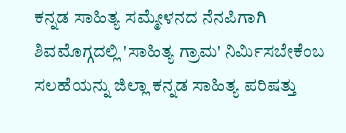ಕನ್ನಡ ಸಾಹಿತ್ಯ ಸಮ್ಮೇಳನದ ನೆನಪಿಗಾಗಿ ಶಿವಮೊಗ್ಗದಲ್ಲಿ 'ಸಾಹಿತ್ಯ ಗ್ರಾಮ' ನಿರ್ಮಿಸಬೇಕೆಂಬ ಸಲಹೆಯನ್ನು ಜಿಲ್ಲಾ ಕನ್ನಡ ಸಾಹಿತ್ಯ ಪರಿಷತ್ತು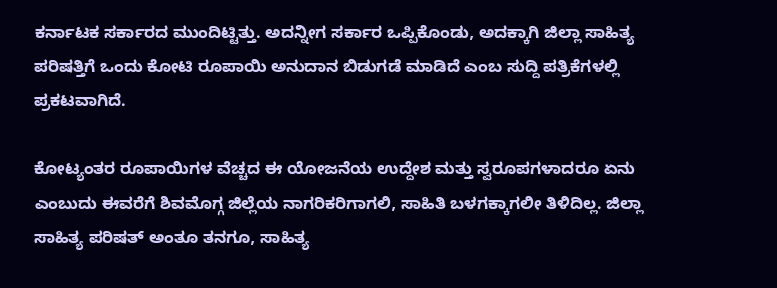ಕರ್ನಾಟಕ ಸರ್ಕಾರದ ಮುಂದಿಟ್ಟಿತ್ತು. ಅದನ್ನೀಗ ಸರ್ಕಾರ ಒಪ್ಪಿಕೊಂಡು, ಅದಕ್ಕಾಗಿ ಜಿಲ್ಲಾ ಸಾಹಿತ್ಯ ಪರಿಷತ್ತಿಗೆ ಒಂದು ಕೋಟಿ ರೂಪಾಯಿ ಅನುದಾನ ಬಿಡುಗಡೆ ಮಾಡಿದೆ ಎಂಬ ಸುದ್ದಿ ಪತ್ರಿಕೆಗಳಲ್ಲಿ ಪ್ರಕಟವಾಗಿದೆ.

ಕೋಟ್ಯಂತರ ರೂಪಾಯಿಗಳ ವೆಚ್ಚದ ಈ ಯೋಜನೆಯ ಉದ್ದೇಶ ಮತ್ತು ಸ್ವರೂಪಗಳಾದರೂ ಏನು ಎಂಬುದು ಈವರೆಗೆ ಶಿವಮೊಗ್ಗ ಜಿಲ್ಲೆಯ ನಾಗರಿಕರಿಗಾಗಲಿ, ಸಾಹಿತಿ ಬಳಗಕ್ಕಾಗಲೀ ತಿಳಿದಿಲ್ಲ. ಜಿಲ್ಲಾ ಸಾಹಿತ್ಯ ಪರಿಷತ್ ಅಂತೂ ತನಗೂ, ಸಾಹಿತ್ಯ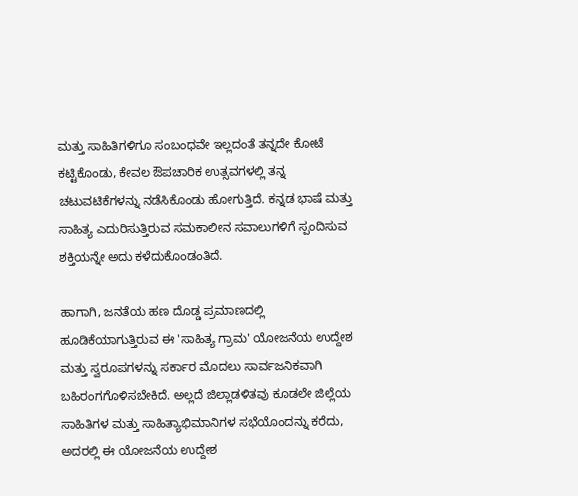ಮತ್ತು ಸಾಹಿತಿಗಳಿಗೂ ಸಂಬಂಧವೇ ಇಲ್ಲದಂತೆ ತನ್ನದೇ ಕೋಟೆ ಕಟ್ಟಿಕೊಂಡು, ಕೇವಲ ಔಪಚಾರಿಕ ಉತ್ಸವಗಳಲ್ಲಿ ತನ್ನ ಚಟುವಟಿಕೆಗಳನ್ನು ನಡೆಸಿಕೊಂಡು ಹೋಗುತ್ತಿದೆ. ಕನ್ನಡ ಭಾಷೆ ಮತ್ತು ಸಾಹಿತ್ಯ ಎದುರಿಸುತ್ತಿರುವ ಸಮಕಾಲೀನ ಸವಾಲುಗಳಿಗೆ ಸ್ಪಂದಿಸುವ ಶಕ್ತಿಯನ್ನೇ ಅದು ಕಳೆದುಕೊಂಡಂತಿದೆ.

ಹಾಗಾಗಿ, ಜನತೆಯ ಹಣ ದೊಡ್ಡ ಪ್ರಮಾಣದಲ್ಲಿ ಹೂಡಿಕೆಯಾಗುತ್ತಿರುವ ಈ 'ಸಾಹಿತ್ಯ ಗ್ರಾಮ' ಯೋಜನೆಯ ಉದ್ದೇಶ ಮತ್ತು ಸ್ವರೂಪಗಳನ್ನು ಸರ್ಕಾರ ಮೊದಲು ಸಾರ್ವಜನಿಕವಾಗಿ ಬಹಿರಂಗಗೊಳಿಸಬೇಕಿದೆ. ಅಲ್ಲದೆ ಜಿಲ್ಲಾಡಳಿತವು ಕೂಡಲೇ ಜಿಲ್ಲೆಯ ಸಾಹಿತಿಗಳ ಮತ್ತು ಸಾಹಿತ್ಯಾಭಿಮಾನಿಗಳ ಸಭೆಯೊಂದನ್ನು ಕರೆದು, ಅದರಲ್ಲಿ ಈ ಯೋಜನೆಯ ಉದ್ದೇಶ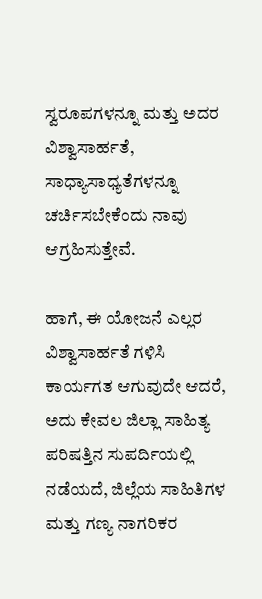ಸ್ವರೂಪಗಳನ್ನೂ ಮತ್ತು ಅದರ ವಿಶ್ವಾಸಾರ್ಹತೆ, ಸಾಧ್ಯಾಸಾಧ್ಯತೆಗಳನ್ನೂ ಚರ್ಚಿಸಬೇಕೆಂದು ನಾವು ಆಗ್ರಹಿಸುತ್ತೇವೆ.

ಹಾಗೆ, ಈ ಯೋಜನೆ ಎಲ್ಲರ ವಿಶ್ವಾಸಾರ್ಹತೆ ಗಳಿಸಿ ಕಾರ್ಯಗತ ಆಗುವುದೇ ಆದರೆ, ಅದು ಕೇವಲ ಜಿಲ್ಲಾ ಸಾಹಿತ್ಯ ಪರಿಷತ್ತಿನ ಸುಪರ್ದಿಯಲ್ಲಿ ನಡೆಯದೆ, ಜಿಲ್ಲೆಯ ಸಾಹಿತಿಗಳ ಮತ್ತು ಗಣ್ಯ ನಾಗರಿಕರ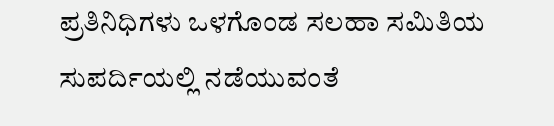ಪ್ರತಿನಿಧಿಗಳು ಒಳಗೊಂಡ ಸಲಹಾ ಸಮಿತಿಯ ಸುಪರ್ದಿಯಲ್ಲಿ ನಡೆಯುವಂತೆ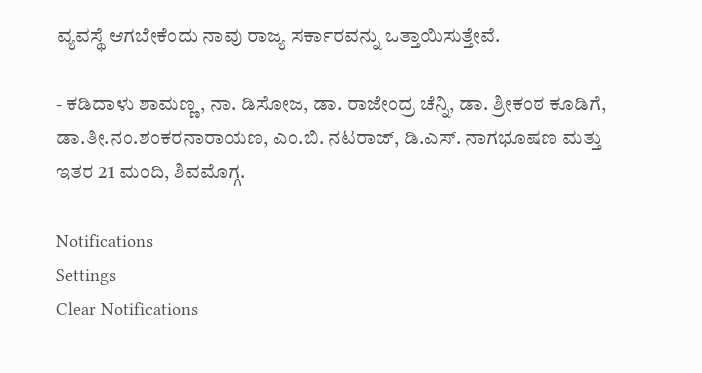ವ್ಯವಸ್ಥೆ ಆಗಬೇಕೆಂದು ನಾವು ರಾಜ್ಯ ಸರ್ಕಾರವನ್ನು ಒತ್ತಾಯಿಸುತ್ತೇವೆ.

- ಕಡಿದಾಳು ಶಾಮಣ್ಣ, ನಾ. ಡಿಸೋಜ, ಡಾ. ರಾಜೇಂದ್ರ ಚೆನ್ನಿ, ಡಾ. ಶ್ರೀಕಂಠ ಕೂಡಿಗೆ, ಡಾ.ತೀ.ನಂ.ಶಂಕರನಾರಾಯಣ, ಎಂ.ಬಿ. ನಟರಾಜ್, ಡಿ.ಎಸ್. ನಾಗಭೂಷಣ ಮತ್ತು ಇತರ 21 ಮಂದಿ, ಶಿವಮೊಗ್ಗ.

Notifications
Settings
Clear Notifications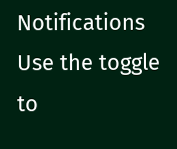Notifications
Use the toggle to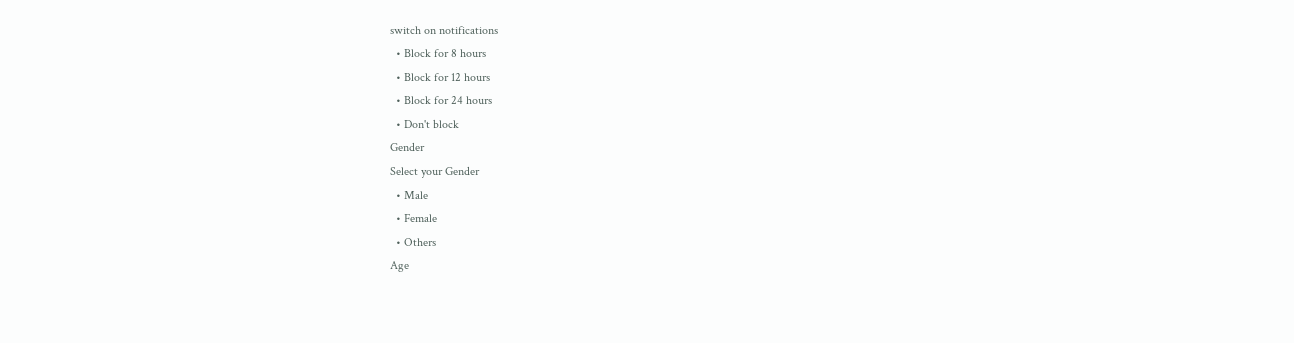switch on notifications
  • Block for 8 hours
  • Block for 12 hours
  • Block for 24 hours
  • Don't block
Gender
Select your Gender
  • Male
  • Female
  • Others
Age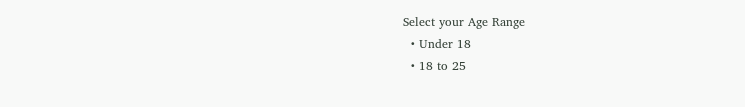Select your Age Range
  • Under 18
  • 18 to 25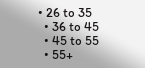• 26 to 35
  • 36 to 45
  • 45 to 55
  • 55+